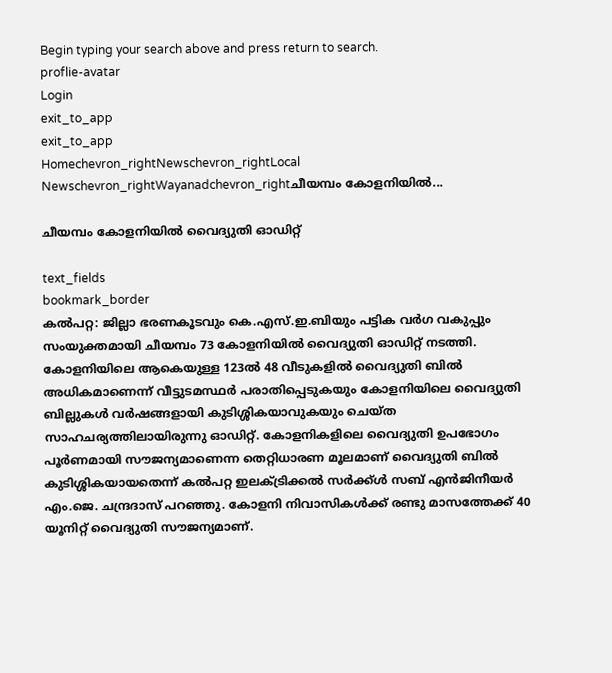Begin typing your search above and press return to search.
proflie-avatar
Login
exit_to_app
exit_to_app
Homechevron_rightNewschevron_rightLocal Newschevron_rightWayanadchevron_rightചീയമ്പം കോളനിയില്‍...

ചീയമ്പം കോളനിയില്‍ വൈദ്യുതി ഓഡിറ്റ്

text_fields
bookmark_border
കല്‍പറ്റ: ജില്ലാ ഭരണകൂടവും കെ.എസ്.ഇ.ബിയും പട്ടിക വര്‍ഗ വകുപ്പും സംയുക്തമായി ചീയമ്പം 73 കോളനിയില്‍ വൈദ്യുതി ഓഡിറ്റ് നടത്തി. കോളനിയിലെ ആകെയുള്ള 123ല്‍ 48 വീടുകളില്‍ വൈദ്യുതി ബില്‍ അധികമാണെന്ന് വീട്ടുടമസ്ഥര്‍ പരാതിപ്പെടുകയും കോളനിയിലെ വൈദ്യുതി ബില്ലുകള്‍ വര്‍ഷങ്ങളായി കുടിശ്ശികയാവുകയും ചെയ്ത സാഹചര്യത്തിലായിരുന്നു ഓഡിറ്റ്. കോളനികളിലെ വൈദ്യുതി ഉപഭോഗം പൂര്‍ണമായി സൗജന്യമാണെന്ന തെറ്റിധാരണ മൂലമാണ് വൈദ്യുതി ബില്‍ കുടിശ്ശികയായതെന്ന് കല്‍പറ്റ ഇലക്ട്രിക്കല്‍ സര്‍ക്ക്ള്‍ സബ് എന്‍ജിനീയര്‍ എം.ജെ. ചന്ദ്രദാസ് പറഞ്ഞു. കോളനി നിവാസികള്‍ക്ക് രണ്ടു മാസത്തേക്ക് 40 യൂനിറ്റ് വൈദ്യുതി സൗജന്യമാണ്.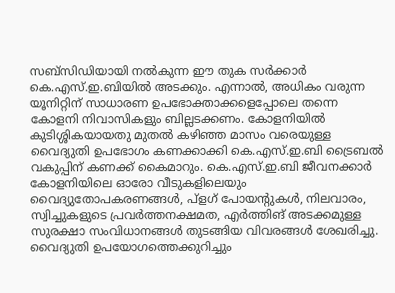സബ്സിഡിയായി നല്‍കുന്ന ഈ തുക സര്‍ക്കാര്‍ കെ.എസ്.ഇ.ബിയില്‍ അടക്കും. എന്നാല്‍, അധികം വരുന്ന യൂനിറ്റിന് സാധാരണ ഉപഭോക്താക്കളെപ്പോലെ തന്നെ കോളനി നിവാസികളും ബില്ലടക്കണം. കോളനിയില്‍ കുടിശ്ശികയായതു മുതല്‍ കഴിഞ്ഞ മാസം വരെയുള്ള വൈദ്യുതി ഉപഭോഗം കണക്കാക്കി കെ.എസ്.ഇ.ബി ട്രൈബല്‍ വകുപ്പിന് കണക്ക് കൈമാറും. കെ.എസ്.ഇ.ബി ജീവനക്കാര്‍ കോളനിയിലെ ഓരോ വീടുകളിലെയും വൈദ്യുതോപകരണങ്ങള്‍, പ്ളഗ് പോയന്‍റുകള്‍, നിലവാരം, സ്വിച്ചുകളുടെ പ്രവര്‍ത്തനക്ഷമത, എര്‍ത്തിങ് അടക്കമുള്ള സുരക്ഷാ സംവിധാനങ്ങള്‍ തുടങ്ങിയ വിവരങ്ങള്‍ ശേഖരിച്ചു. വൈദ്യുതി ഉപയോഗത്തെക്കുറിച്ചും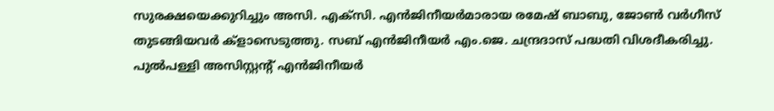സുരക്ഷയെക്കുറിച്ചും അസി. എക്സി. എന്‍ജിനീയര്‍മാരായ രമേഷ് ബാബു, ജോണ്‍ വര്‍ഗീസ് തുടങ്ങിയവര്‍ ക്ളാസെടുത്തു. സബ് എന്‍ജിനീയര്‍ എം.ജെ. ചന്ദ്രദാസ് പദ്ധതി വിശദീകരിച്ചു. പുല്‍പള്ളി അസിസ്റ്റന്‍റ് എന്‍ജിനീയര്‍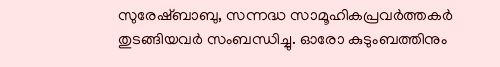സുരേഷ്ബാബു, സന്നദ്ധ സാമൂഹികപ്രവര്‍ത്തകര്‍ തുടങ്ങിയവര്‍ സംബന്ധിച്ചു. ഓരോ കുടുംബത്തിനും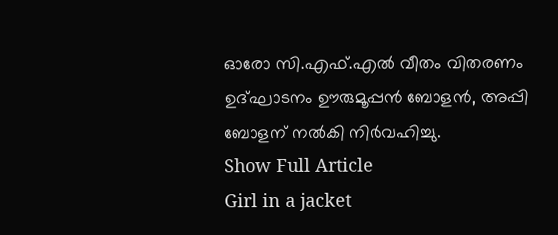ഓരോ സി.എഫ്.എല്‍ വീതം വിതരണം ഉദ്ഘാടനം ഊരുമൂപ്പന്‍ ബോളന്‍, അപ്പി ബോളന് നല്‍കി നിര്‍വഹിച്ചു.
Show Full Article
Girl in a jacket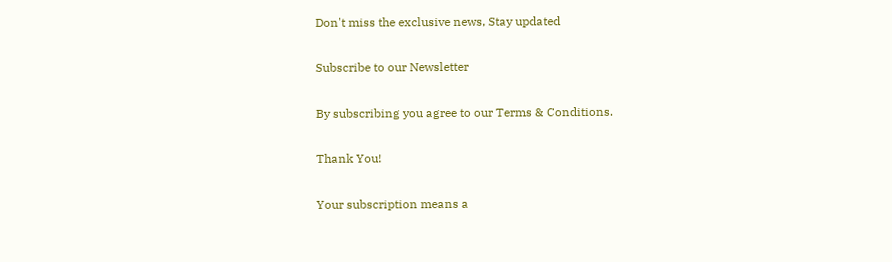Don't miss the exclusive news, Stay updated

Subscribe to our Newsletter

By subscribing you agree to our Terms & Conditions.

Thank You!

Your subscription means a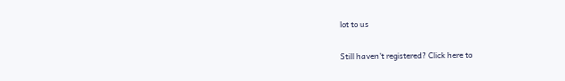lot to us

Still haven't registered? Click here to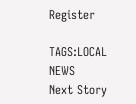Register

TAGS:LOCAL NEWS
Next Story